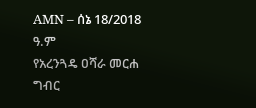AMN – ሰኔ 18/2018 ዓ.ም
የአረንጓዴ ዐሻራ መርሐ ግብር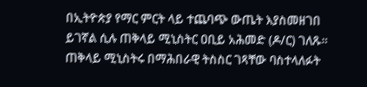በኢትዮጵያ የማር ምርት ላይ ተጨባጭ ውጤት እያስመዘገበ ይገኛል ሲሉ ጠቅላይ ሚኒስትር ዐቢይ አሕመድ (ዶ/ር) ገለጹ፡፡
ጠቅላይ ሚኒስትሩ በማሕበራዊ ትስስር ገጻቸው ባስተላለፉት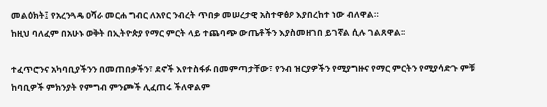መልዕክት፤ የአረንጓዴ ዐሻራ መርሐ ግብር ለአየር ንብረት ጥበቃ መሠረታዊ አስተዋፅዖ እያበረከተ ነው ብለዋል።
ከዚህ ባለፈም በአሁኑ ወቅት በኢትዮጵያ የማር ምርት ላይ ተጨባጭ ውጤቶችን እያስመዘገበ ይገኛል ሲሉ ገልጸዋል፡፡

ተፈጥሮንና አካባቢያችንን በመጠበቃችን፣ ደኖች እየተስፋፉ በመምጣታቸው፣ የንብ ዝርያዎችን የሚያግዙና የማር ምርትን የሚያሳድጉ ምቹ ከባቢዎች ምክንያት የምግብ ምንጮች ሊፈጠሩ ችለዋልም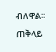ብለዋል፡፡
ጠቅላይ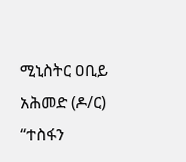ሚኒስትር ዐቢይ አሕመድ (ዶ/ር) “ተስፋን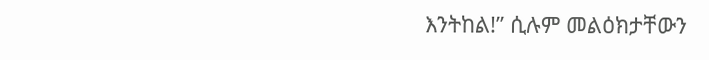እንትከል!” ሲሉም መልዕክታቸውን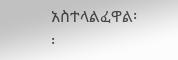አስተላልፈዋል፡፡